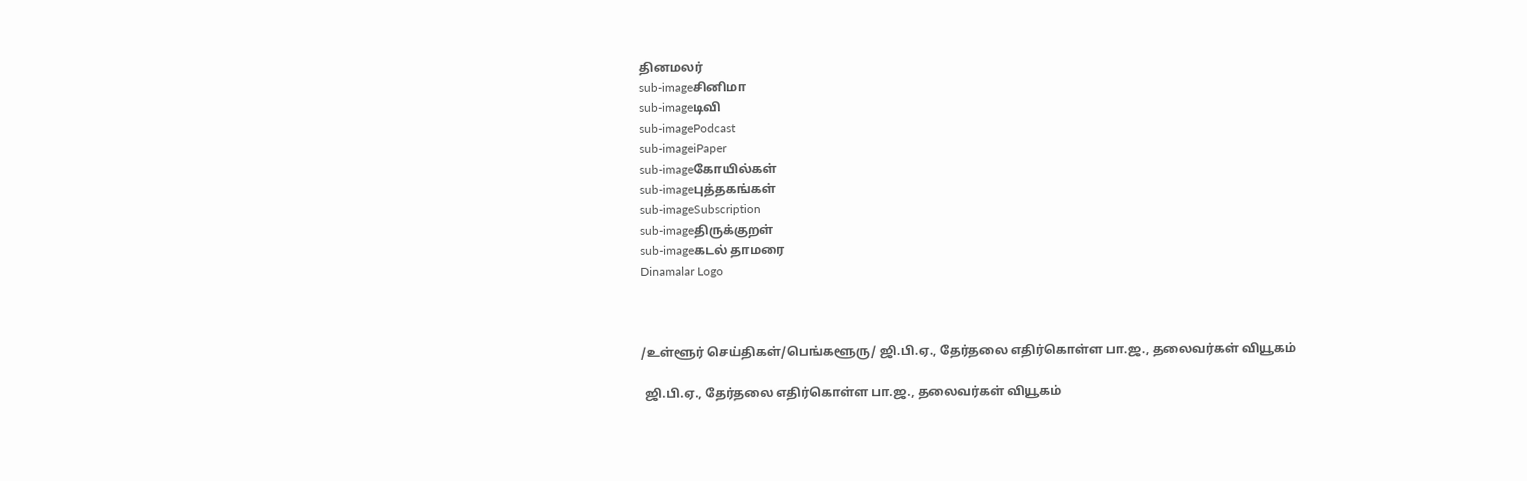தினமலர்
sub-imageசினிமா
sub-imageடிவி
sub-imagePodcast
sub-imageiPaper
sub-imageகோயில்கள்
sub-imageபுத்தகங்கள்
sub-imageSubscription
sub-imageதிருக்குறள்
sub-imageகடல் தாமரை
Dinamalar Logo



/உள்ளூர் செய்திகள்/பெங்களூரு/ ஜி.பி.ஏ., தேர்தலை எதிர்கொள்ள பா.ஜ., தலைவர்கள் வியூகம்

 ஜி.பி.ஏ., தேர்தலை எதிர்கொள்ள பா.ஜ., தலைவர்கள் வியூகம்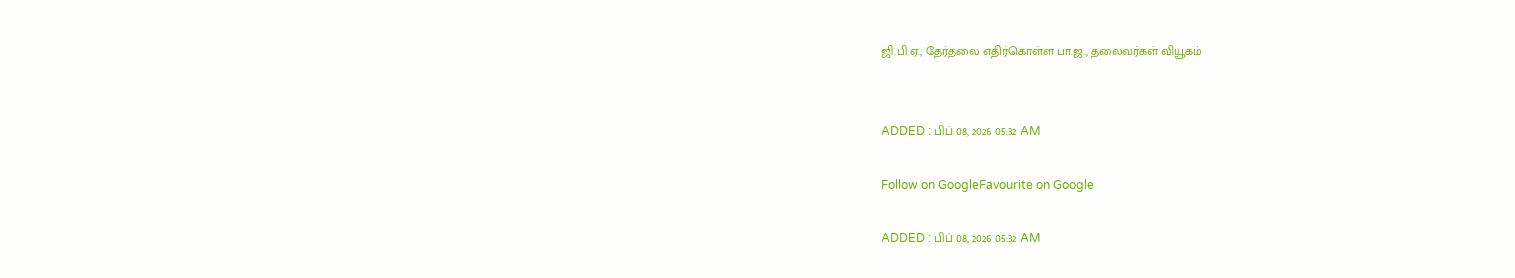ஜி.பி.ஏ., தேர்தலை எதிர்கொள்ள பா.ஜ., தலைவர்கள் வியூகம்


ADDED : பிப் 08, 2026 05:32 AM

Follow on GoogleFavourite on Google

ADDED : பிப் 08, 2026 05:32 AM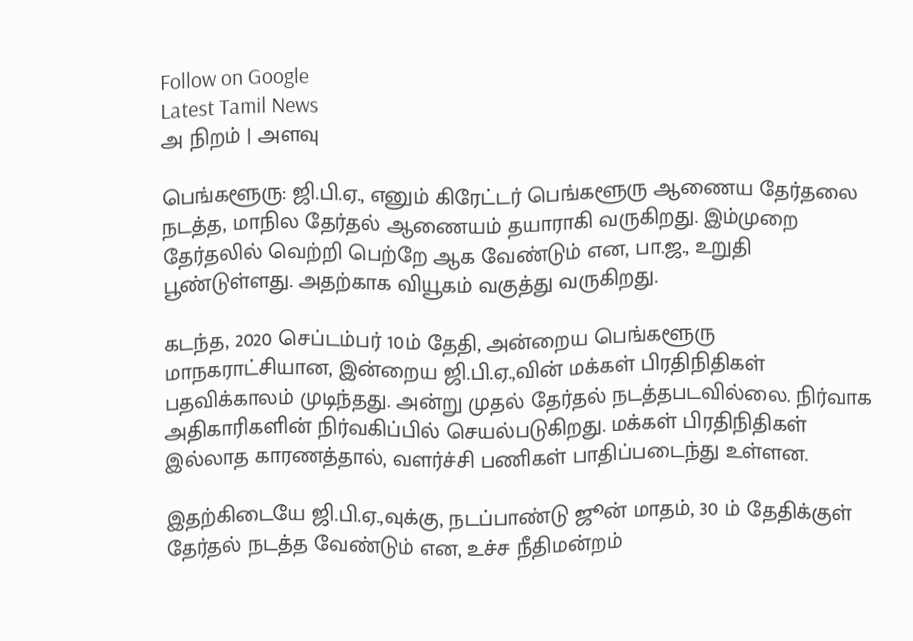Follow on Google
Latest Tamil News
அ நிறம் | அளவு

பெங்களூரு: ஜி.பி.ஏ., எனும் கிரேட்டர் பெங்களூரு ஆணைய தேர்தலை நடத்த, மாநில தேர்தல் ஆணையம் தயாராகி வருகிறது. இம்முறை தேர்தலில் வெற்றி பெற்றே ஆக வேண்டும் என, பா.ஜ., உறுதி பூண்டுள்ளது. அதற்காக வியூகம் வகுத்து வருகிறது.

கடந்த, 2020 செப்டம்பர் 10ம் தேதி, அன்றைய பெங்களூரு மாநகராட்சியான, இன்றைய ஜி.பி.ஏ.,வின் மக்கள் பிரதிநிதிகள் பதவிக்காலம் முடிந்தது. அன்று முதல் தேர்தல் நடத்தபடவில்லை. நிர்வாக அதிகாரிகளின் நிர்வகிப்பில் செயல்படுகிறது. மக்கள் பிரதிநிதிகள் இல்லாத காரணத்தால், வளர்ச்சி பணிகள் பாதிப்படைந்து உள்ளன.

இதற்கிடையே ஜி.பி.ஏ.,வுக்கு, நடப்பாண்டு ஜூன் மாதம், 30 ம் தேதிக்குள் தேர்தல் நடத்த வேண்டும் என, உச்ச நீதிமன்றம்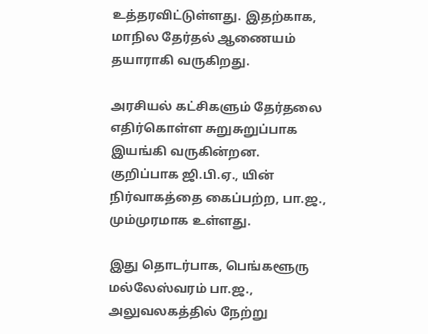உத்தரவிட்டுள்ளது. இதற்காக, மாநில தேர்தல் ஆணையம் தயாராகி வருகிறது.

அரசியல் கட்சிகளும் தேர்தலை எதிர்கொள்ள சுறுசுறுப்பாக இயங்கி வருகின்றன. குறிப்பாக ஜி.பி.ஏ., யின் நிர்வாகத்தை கைப்பற்ற, பா.ஜ., மும்முரமாக உள்ளது.

இது தொடர்பாக, பெங்களூரு மல்லேஸ்வரம் பா.ஜ., அலுவலகத்தில் நேற்று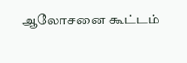ஆலோசனை கூட்டம்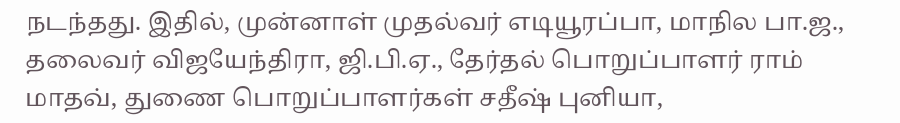நடந்தது. இதில், முன்னாள் முதல்வர் எடியூரப்பா, மாநில பா.ஜ., தலைவர் விஜயேந்திரா, ஜி.பி.ஏ., தேர்தல் பொறுப்பாளர் ராம் மாதவ், துணை பொறுப்பாளர்கள் சதீஷ் புனியா,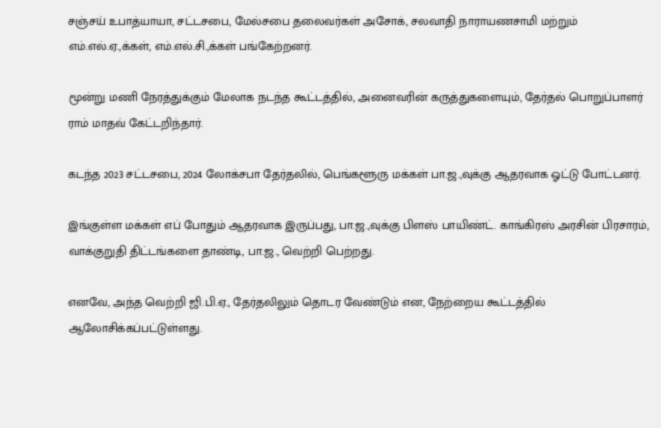சஞ்சய் உபாத்யாயா, சட்டசபை, மேல்சபை தலைவர்கள் அசோக், சலவாதி நாராயணசாமி மற்றும் எம்.எல்.ஏ.,க்கள், எம்.எல்.சி.,க்கள் பங்கேற்றனர்.

மூன்று மணி நேரத்துக்கும் மேலாக நடந்த கூட்டத்தில், அனைவரின் கருத்துகளையும், தேர்தல் பொறுப்பாளர் ராம் மாதவ் கேட்டறிந்தார்.

கடந்த 2023 சட்டசபை, 2024 லோக்சபா தேர்தலில், பெங்களூரு மக்கள் பா.ஜ.,வுக்கு ஆதரவாக ஓட்டு போட்டனர்.

இங்குள்ள மக்கள் எப் போதும் ஆதரவாக இருப்பது, பா.ஜ.,வுக்கு பிளஸ் பாயிண்ட். காங்கிரஸ் அரசின் பிரசாரம், வாக்குறுதி திட்டங்களை தாண்டி, பா.ஜ., வெற்றி பெற்றது.

எனவே, அந்த வெற்றி ஜி.பி.ஏ., தேர்தலிலும் தொடர வேண்டும் என, நேற்றைய கூட்டத்தில் ஆலோசிக்கப்பட்டுள்ளது.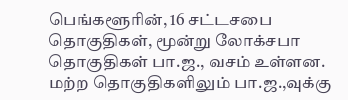பெங்களூரின், 16 சட்டசபை தொகுதிகள், மூன்று லோக்சபா தொகுதிகள் பா.ஜ., வசம் உள்ளன. மற்ற தொகுதிகளிலும் பா.ஜ.,வுக்கு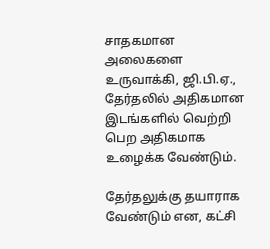சாதகமான அலைகளை உருவாக்கி, ஜி.பி.ஏ., தேர்தலில் அதிகமான இடங்களில் வெற்றி பெற அதிகமாக உழைக்க வேண்டும்.

தேர்தலுக்கு தயாராக வேண்டும் என, கட்சி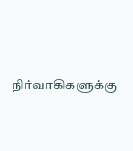நிர்வாகிகளுக்கு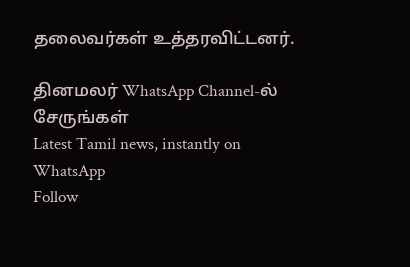தலைவர்கள் உத்தரவிட்டனர்.

தினமலர் WhatsApp Channel-ல் சேருங்கள்
Latest Tamil news, instantly on WhatsApp
Follow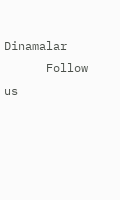Dinamalar
      Follow us